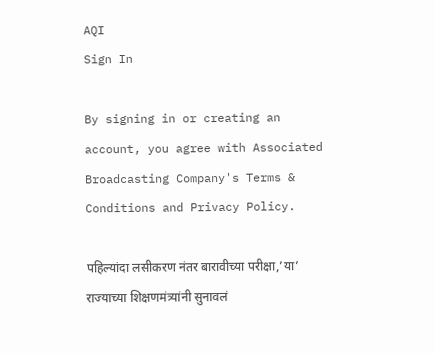AQI
Sign In

By signing in or creating an account, you agree with Associated Broadcasting Company's Terms & Conditions and Privacy Policy.

पहिल्यांदा लसीकरण नंतर बारावीच्या परीक्षा,’या’ राज्याच्या शिक्षणमंत्र्यांनी सुनावलं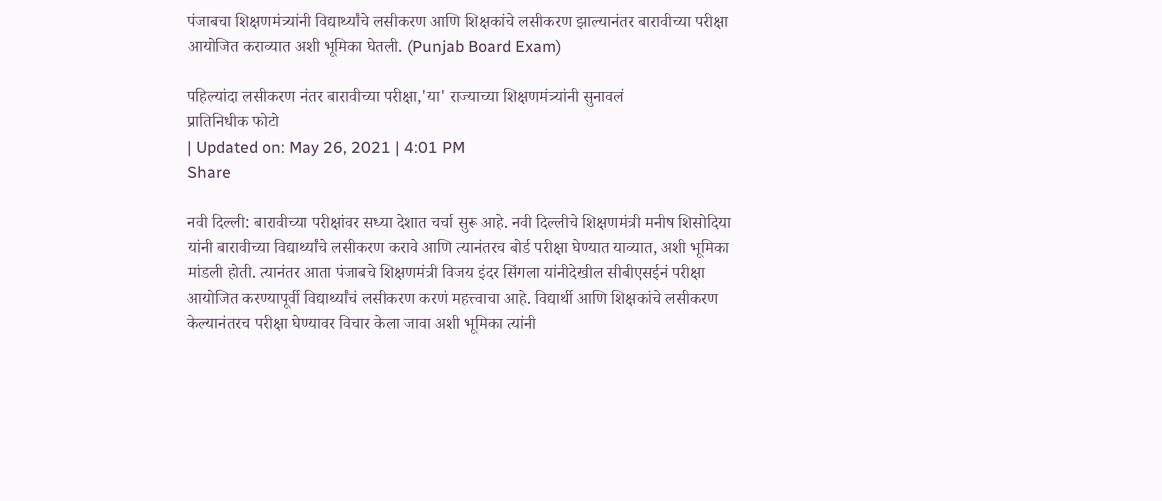पंजाबचा शिक्षणमंत्र्यांनी विद्यार्थ्यांचे लसीकरण आणि शिक्षकांचे लसीकरण झाल्यानंतर बारावीच्या परीक्षा आयोजित कराव्यात अशी भूमिका घेतली. (Punjab Board Exam)

पहिल्यांदा लसीकरण नंतर बारावीच्या परीक्षा,'या' राज्याच्या शिक्षणमंत्र्यांनी सुनावलं
प्रातिनिधीक फोटो
| Updated on: May 26, 2021 | 4:01 PM
Share

नवी दिल्ली: बारावीच्या परीक्षांवर सध्या देशात चर्चा सुरू आहे. नवी दिल्लीचे शिक्षणमंत्री मनीष शिसोदिया यांनी बारावीच्या विद्यार्थ्यांचे लसीकरण करावे आणि त्यानंतरच बोर्ड परीक्षा घेण्यात याव्यात, अशी भूमिका मांडली होती. त्यानंतर आता पंजाबचे शिक्षणमंत्री विजय इंदर सिंगला यांनीदेखील सीबीएसईनं परीक्षा आयोजित करण्यापूर्वी विद्यार्थ्यांचं लसीकरण करणं महत्त्वाचा आहे. विद्यार्थी आणि शिक्षकांचे लसीकरण केल्यानंतरच परीक्षा घेण्यावर विचार केला जावा अशी भूमिका त्यांनी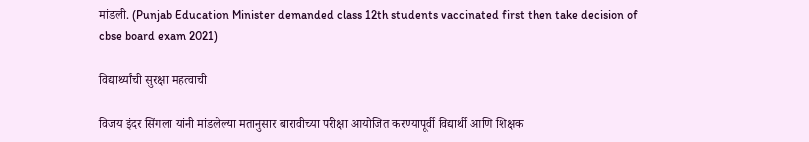मांडली. (Punjab Education Minister demanded class 12th students vaccinated first then take decision of cbse board exam 2021)

विद्यार्थ्यांची सुरक्षा महत्वाची

विजय इंदर सिंगला यांनी मांडलेल्या मतानुसार बारावीच्या परीक्षा आयोजित करण्यापूर्वी विद्यार्थी आणि शिक्षक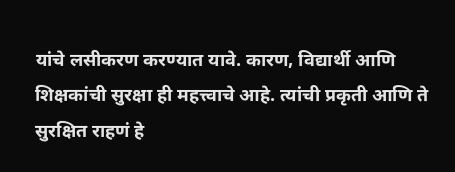यांचे लसीकरण करण्यात यावे. कारण, विद्यार्थी आणि शिक्षकांची सुरक्षा ही महत्त्वाचे आहे. त्यांची प्रकृती आणि ते सुरक्षित राहणं हे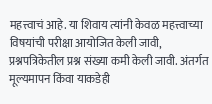महत्त्वाचं आहे. या शिवाय त्यांनी केवळ महत्त्वाच्या विषयांची परीक्षा आयोजित केली जावी, प्रश्नपत्रिकेतील प्रश्न संख्या कमी केली जावी. अंतर्गत मूल्यमापन किंवा याकडेही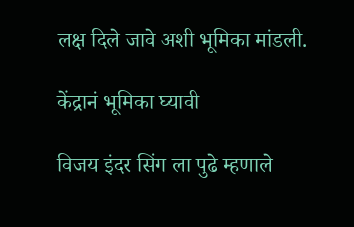लक्ष दिले जावे अशी भूमिका मांडली.

केंद्रानं भूमिका घ्यावी

विजय इंदर सिंग ला पुढे म्हणाले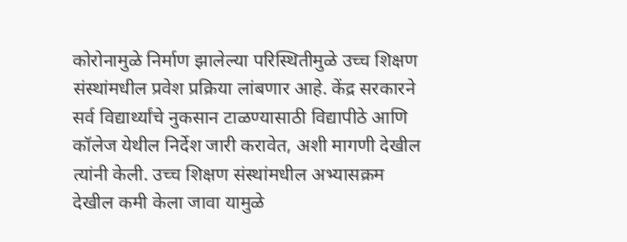कोरोनामुळे निर्माण झालेल्या परिस्थितीमुळे उच्च शिक्षण संस्थांमधील प्रवेश प्रक्रिया लांबणार आहे. केंद्र सरकारने सर्व विद्यार्थ्यांचे नुकसान टाळण्यासाठी विद्यापीठे आणि कॉलेज येथील निर्देश जारी करावेत, अशी मागणी देखील त्यांनी केली. उच्च शिक्षण संस्थांमधील अभ्यासक्रम देखील कमी केला जावा यामुळे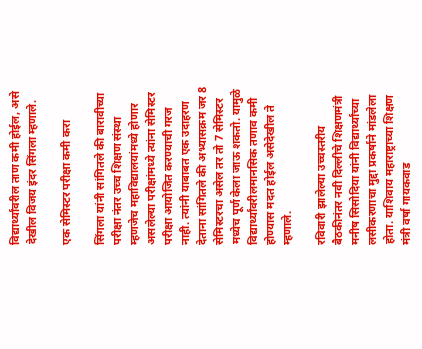विद्यार्थ्यांवरील ताण कमी होईल, असे देखील विजय इंदर सिंगला म्हणाले.

एक सेमिस्टर परीक्षा कमी करा

सिंगला यांनी सांगितले की बारावीच्या परीक्षा नंतर उच्च शिक्षण संस्था म्हणजेच महाविद्यालयांमध्ये होणार असलेल्या परीक्षांमध्ये त्यांना सेमिस्टर परीक्षा आयोजित करण्याची गरज नाही. त्यांनी याबाबत एक उदाहरण देताना सांगितले की अभ्यासक्रम जर 8 सेमिस्टरचा असेल तर तो 7 सेमिस्टर मध्येच पूर्ण केला जाऊ शकतो. यामुळे विद्यार्थ्यांवरीलमानसिक तणाव कमी होण्यास मदत होईल असेदेखील ते म्हणाले.

रविवारी झालेल्या उच्चस्तरीय बैठकीनंतर नवी दिल्लीचे शिक्षणमंत्री मनीष सिसोदिया यांनी विद्यार्थ्यांच्या लसीकरणाचा मुद्दा प्रकर्षाने मांडलेला होता. याशिवाय महाराष्ट्राच्या शिक्षण मंत्री वर्षा गायकवाड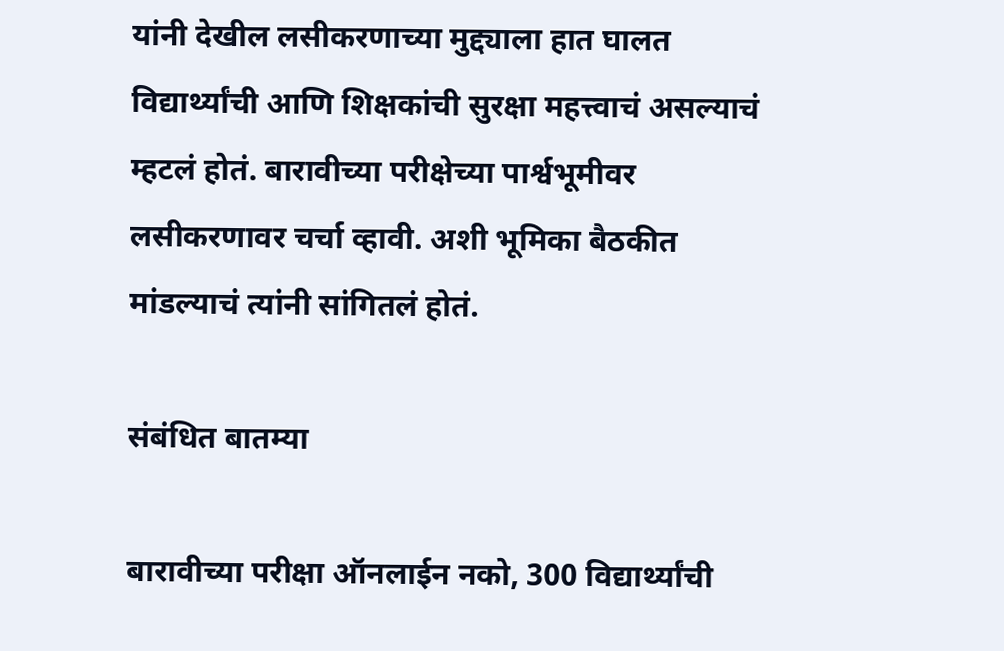यांनी देखील लसीकरणाच्या मुद्द्याला हात घालत विद्यार्थ्यांची आणि शिक्षकांची सुरक्षा महत्त्वाचं असल्याचं म्हटलं होतं. बारावीच्या परीक्षेच्या पार्श्वभूमीवर लसीकरणावर चर्चा व्हावी. अशी भूमिका बैठकीत मांडल्याचं त्यांनी सांगितलं होतं.

संबंधित बातम्या

बारावीच्या परीक्षा ऑनलाईन नको, 300 विद्यार्थ्यांची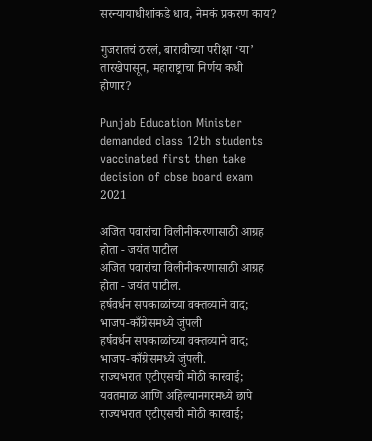सरन्यायाधीशांकडे धाव, नेमकं प्रकरण काय?

गुजरातचं ठरलं, बारावीच्या परीक्षा ‘या’ तारखेपासून, महाराष्ट्राचा निर्णय कधी होणार?

Punjab Education Minister demanded class 12th students vaccinated first then take decision of cbse board exam 2021

अजित पवारांचा विलीनीकरणासाठी आग्रह होता - जयंत पाटील
अजित पवारांचा विलीनीकरणासाठी आग्रह होता - जयंत पाटील.
हर्षवर्धन सपकाळांच्या वक्तव्याने वाद; भाजप-काँग्रेसमध्ये जुंपली
हर्षवर्धन सपकाळांच्या वक्तव्याने वाद; भाजप-काँग्रेसमध्ये जुंपली.
राज्यभरात एटीएसची मोठी कारवाई; यवतमाळ आणि अहिल्यानगरमध्ये छापे
राज्यभरात एटीएसची मोठी कारवाई;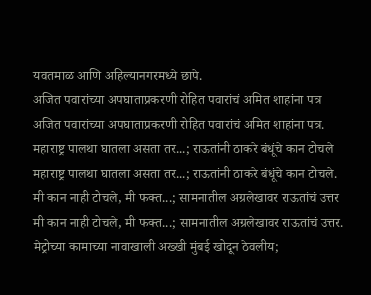यवतमाळ आणि अहिल्यानगरमध्ये छापे.
अजित पवारांच्या अपघाताप्रकरणी रोहित पवारांचं अमित शाहांना पत्र
अजित पवारांच्या अपघाताप्रकरणी रोहित पवारांचं अमित शाहांना पत्र.
महाराष्ट्र पालथा घातला असता तर...; राऊतांनी ठाकरे बंधूंचे कान टोचले
महाराष्ट्र पालथा घातला असता तर...; राऊतांनी ठाकरे बंधूंचे कान टोचले.
मी कान नाही टोचले, मी फक्त...; सामनातील अग्रलेखावर राऊतांचं उत्तर
मी कान नाही टोचले, मी फक्त...; सामनातील अग्रलेखावर राऊतांचं उत्तर.
मेट्रोच्या कामाच्या नावाखाली अख्खी मुंबई खोदून ठेवलीय;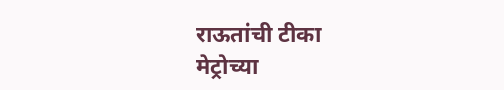राऊतांची टीका
मेट्रोच्या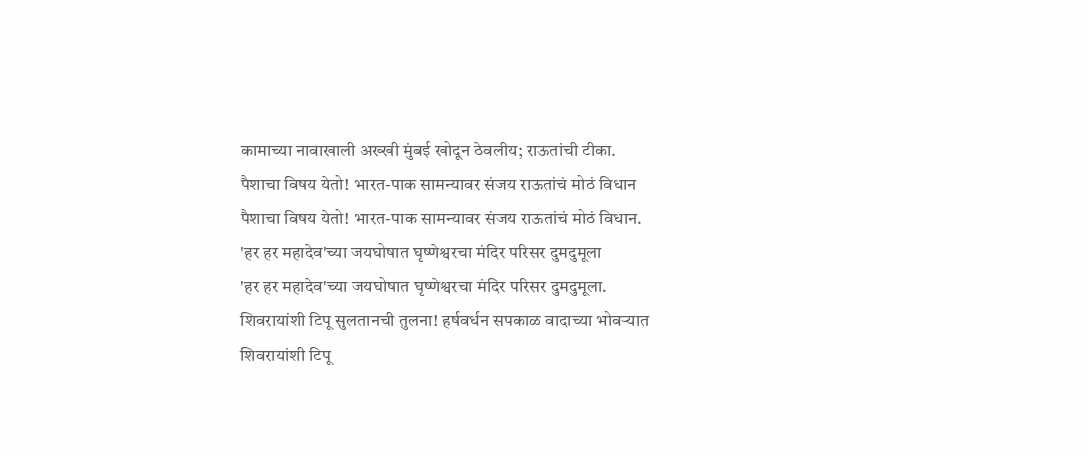कामाच्या नावाखाली अख्खी मुंबई खोदून ठेवलीय; राऊतांची टीका.
पैशाचा विषय येतो! भारत-पाक सामन्यावर संजय राऊतांचं मोठं विधान
पैशाचा विषय येतो! भारत-पाक सामन्यावर संजय राऊतांचं मोठं विधान.
'हर हर महादेव'च्या जयघोषात घृष्णेश्वरचा मंदिर परिसर दुमदुमूला
'हर हर महादेव'च्या जयघोषात घृष्णेश्वरचा मंदिर परिसर दुमदुमूला.
शिवरायांशी टिपू सुलतानची तुलना! हर्षवर्धन सपकाळ वादाच्या भोवऱ्यात
शिवरायांशी टिपू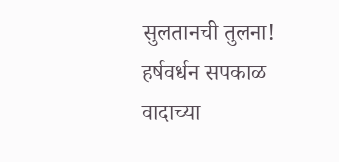सुलतानची तुलना! हर्षवर्धन सपकाळ वादाच्या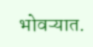भोवऱ्यात.